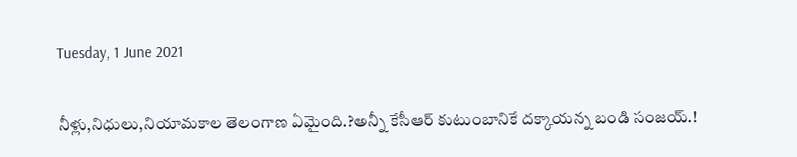Tuesday, 1 June 2021

నీళ్లు,నిధులు,నియామకాల తెలంగాణ ఏమైంది.?అన్నీ కేసీఆర్ కుటుంబానికే దక్కాయన్న బండి సంజయ్.!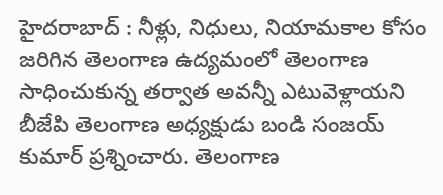హైదరాబాద్ : నీళ్లు, నిధులు, నియామకాల కోసం జరిగిన తెలంగాణ ఉద్యమంలో తెలంగాణ సాధించుకున్న తర్వాత అవన్నీ ఎటువెళ్లాయని బీజేపి తెలంగాణ అధ్యక్షుడు బండి సంజయ్ కుమార్ ప్రశ్నించారు. తెలంగాణ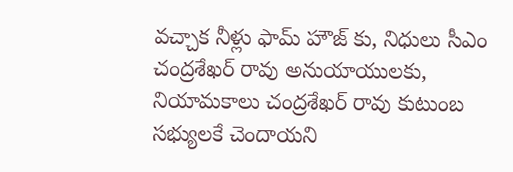వచ్చాక నీళ్లు ఫామ్ హౌజ్ కు, నిధులు సీఎం చంద్రశేఖర్ రావు అనుయాయులకు, నియామకాలు చంద్రశేఖర్ రావు కుటుంబ సభ్యులకే చెందాయని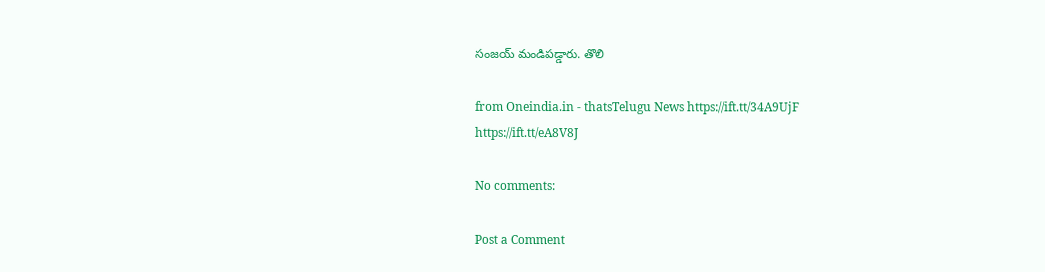సంజయ్ మండిపడ్డారు. తొలి

from Oneindia.in - thatsTelugu News https://ift.tt/34A9UjF
https://ift.tt/eA8V8J

No comments:

Post a Comment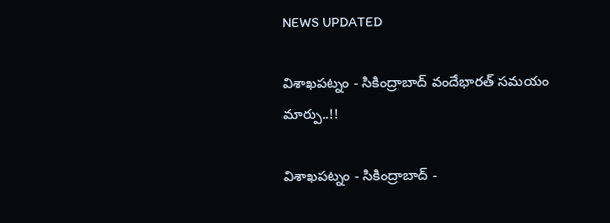NEWS UPDATED

విశాఖపట్నం - సికింద్రాబాద్ వందేభారత్ సమయం మార్పు..!!

విశాఖపట్నం - సికింద్రాబాద్ -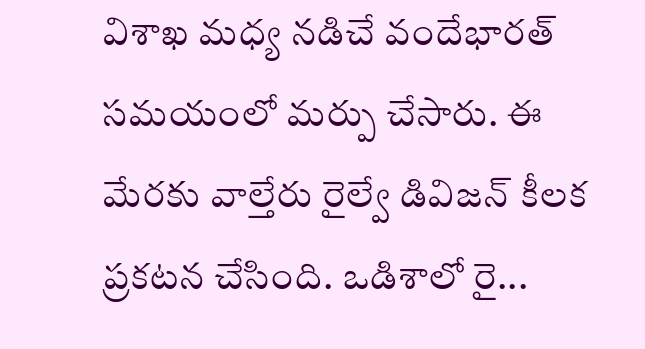విశాఖ మధ్య నడిచే వందేభారత్ సమయంలో మర్పు చేసారు. ఈ మేరకు వాల్తేరు రైల్వే డివిజన్ కీలక ప్రకటన చేసింది. ఒడిశాలో రై...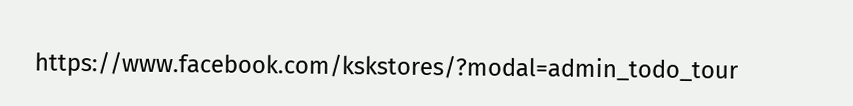https://www.facebook.com/kskstores/?modal=admin_todo_tour